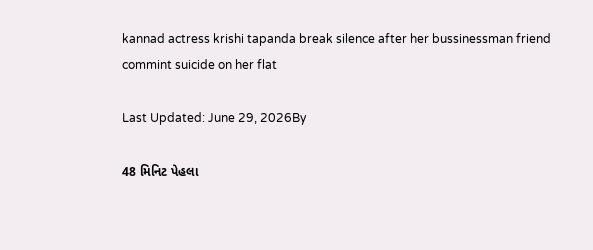kannad actress krishi tapanda break silence after her bussinessman friend commint suicide on her flat

Last Updated: June 29, 2026By

48 મિનિટ પેહલા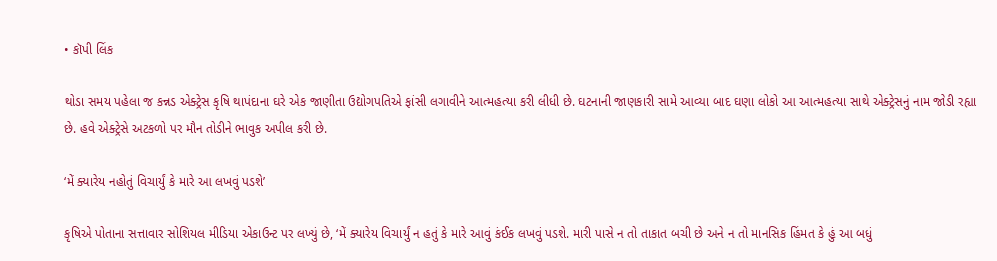• કૉપી લિંક

થોડા સમય પહેલા જ કન્નડ એક્ટ્રેસ કૃષિ થાપંદાના ઘરે એક જાણીતા ઉદ્યોગપતિએ ફાંસી લગાવીને આત્મહત્યા કરી લીધી છે. ઘટનાની જાણકારી સામે આવ્યા બાદ ઘણા લોકો આ આત્મહત્યા સાથે એક્ટ્રેસનું નામ જોડી રહ્યા છે. હવે એક્ટ્રેસે અટકળો પર મૌન તોડીને ભાવુક અપીલ કરી છે.

‘મેં ક્યારેય નહોતું વિચાર્યું કે મારે આ લખવું પડશે’

કૃષિએ પોતાના સત્તાવાર સોશિયલ મીડિયા એકાઉન્ટ પર લખ્યું છે, ‘મેં ક્યારેય વિચાર્યું ન હતું કે મારે આવું કંઈક લખવું પડશે. મારી પાસે ન તો તાકાત બચી છે અને ન તો માનસિક હિંમત કે હું આ બધું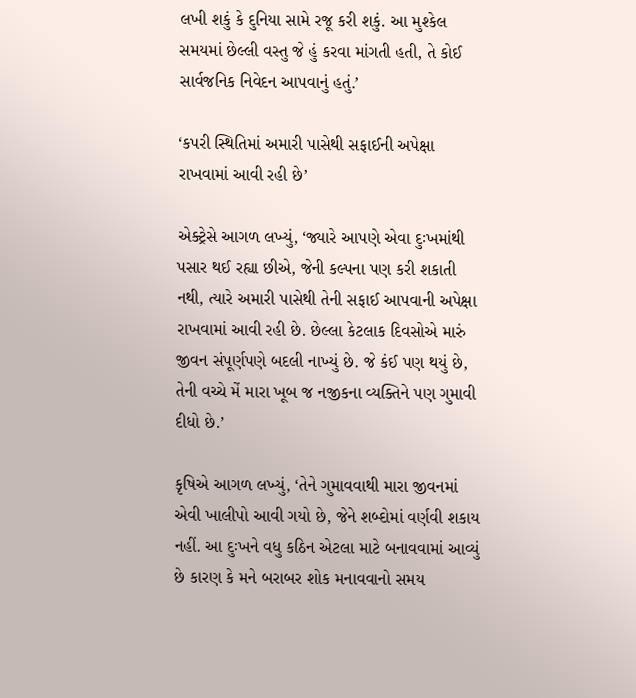લખી શકું કે દુનિયા સામે રજૂ કરી શકું. આ મુશ્કેલ સમયમાં છેલ્લી વસ્તુ જે હું કરવા માંગતી હતી, તે કોઈ સાર્વજનિક નિવેદન આપવાનું હતું.’

‘કપરી સ્થિતિમાં અમારી પાસેથી સફાઈની અપેક્ષા રાખવામાં આવી રહી છે’

એક્ટ્રેસે આગળ લખ્યું, ‘જ્યારે આપણે એવા દુઃખમાંથી પસાર થઈ રહ્યા છીએ, જેની કલ્પના પણ કરી શકાતી નથી, ત્યારે અમારી પાસેથી તેની સફાઈ આપવાની અપેક્ષા રાખવામાં આવી રહી છે. છેલ્લા કેટલાક દિવસોએ મારું જીવન સંપૂર્ણપણે બદલી નાખ્યું છે. જે કંઈ પણ થયું છે, તેની વચ્ચે મેં મારા ખૂબ જ નજીકના વ્યક્તિને પણ ગુમાવી દીધો છે.’

કૃષિએ આગળ લખ્યું, ‘તેને ગુમાવવાથી મારા જીવનમાં એવી ખાલીપો આવી ગયો છે, જેને શબ્દોમાં વર્ણવી શકાય નહીં. આ દુઃખને વધુ કઠિન એટલા માટે બનાવવામાં આવ્યું છે કારણ કે મને બરાબર શોક મનાવવાનો સમય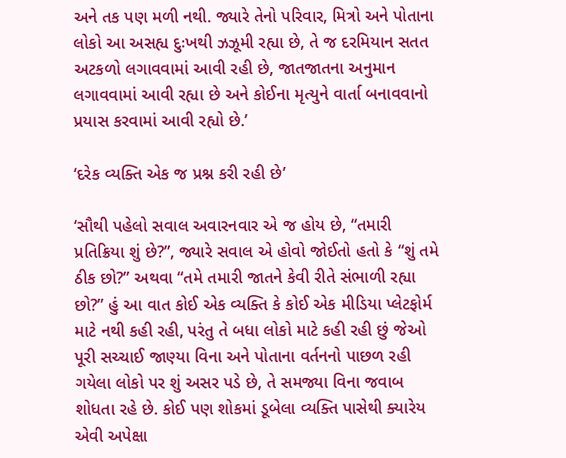અને તક પણ મળી નથી. જ્યારે તેનો પરિવાર, મિત્રો અને પોતાના લોકો આ અસહ્ય દુઃખથી ઝઝૂમી રહ્યા છે, તે જ દરમિયાન સતત અટકળો લગાવવામાં આવી રહી છે, જાતજાતના અનુમાન લગાવવામાં આવી રહ્યા છે અને કોઈના મૃત્યુને વાર્તા બનાવવાનો પ્રયાસ કરવામાં આવી રહ્યો છે.’

‘દરેક વ્યક્તિ એક જ પ્રશ્ન કરી રહી છે’

‘સૌથી પહેલો સવાલ અવારનવાર એ જ હોય છે, “તમારી પ્રતિક્રિયા શું છે?”, જ્યારે સવાલ એ હોવો જોઈતો હતો કે “શું તમે ઠીક છો?” અથવા “તમે તમારી જાતને કેવી રીતે સંભાળી રહ્યા છો?” હું આ વાત કોઈ એક વ્યક્તિ કે કોઈ એક મીડિયા પ્લેટફોર્મ માટે નથી કહી રહી, પરંતુ તે બધા લોકો માટે કહી રહી છું જેઓ પૂરી સચ્ચાઈ જાણ્યા વિના અને પોતાના વર્તનનો પાછળ રહી ગયેલા લોકો પર શું અસર પડે છે, તે સમજ્યા વિના જવાબ શોધતા રહે છે. કોઈ પણ શોકમાં ડૂબેલા વ્યક્તિ પાસેથી ક્યારેય એવી અપેક્ષા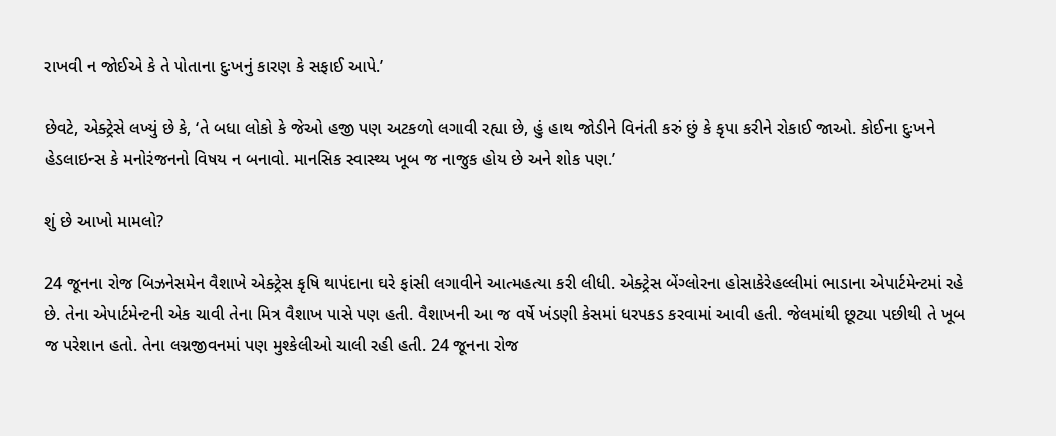રાખવી ન જોઈએ કે તે પોતાના દુઃખનું કારણ કે સફાઈ આપે.’

છેવટે, એક્ટ્રેસે લખ્યું છે કે, ‘તે બધા લોકો કે જેઓ હજી પણ અટકળો લગાવી રહ્યા છે, હું હાથ જોડીને વિનંતી કરું છું કે કૃપા કરીને રોકાઈ જાઓ. કોઈના દુઃખને હેડલાઇન્સ કે મનોરંજનનો વિષય ન બનાવો. માનસિક સ્વાસ્થ્ય ખૂબ જ નાજુક હોય છે અને શોક પણ.’

શું છે આખો મામલો?

24 જૂનના રોજ બિઝનેસમેન વૈશાખે એક્ટ્રેસ કૃષિ થાપંદાના ઘરે ફાંસી લગાવીને આત્મહત્યા કરી લીધી. એક્ટ્રેસ બેંગ્લોરના હોસાકેરેહલ્લીમાં ભાડાના એપાર્ટમેન્ટમાં રહે છે. તેના એપાર્ટમેન્ટની એક ચાવી તેના મિત્ર વૈશાખ પાસે પણ હતી. વૈશાખની આ જ વર્ષે ખંડણી કેસમાં ધરપકડ કરવામાં આવી હતી. જેલમાંથી છૂટ્યા પછીથી તે ખૂબ જ પરેશાન હતો. તેના લગ્નજીવનમાં પણ મુશ્કેલીઓ ચાલી રહી હતી. 24 જૂનના રોજ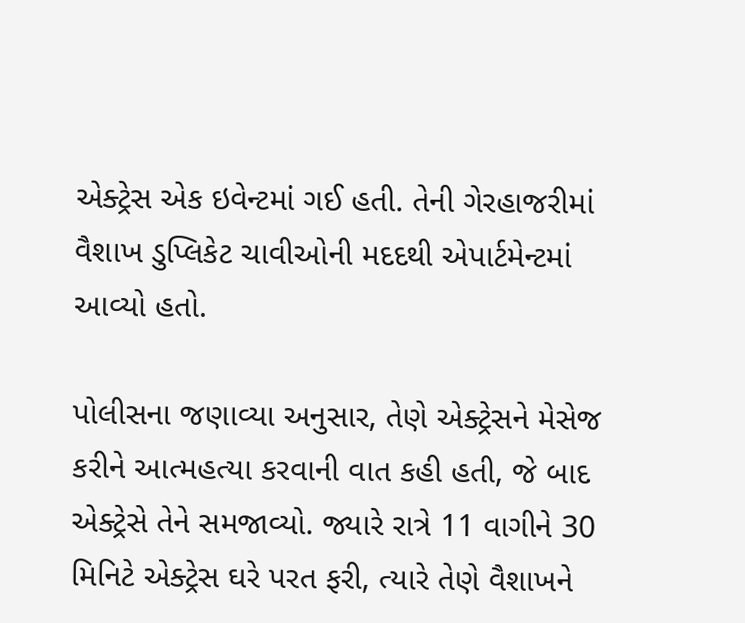એક્ટ્રેસ એક ઇવેન્ટમાં ગઈ હતી. તેની ગેરહાજરીમાં વૈશાખ ડુપ્લિકેટ ચાવીઓની મદદથી એપાર્ટમેન્ટમાં આવ્યો હતો.

પોલીસના જણાવ્યા અનુસાર, તેણે એક્ટ્રેસને મેસેજ કરીને આત્મહત્યા કરવાની વાત કહી હતી, જે બાદ એક્ટ્રેસે તેને સમજાવ્યો. જ્યારે રાત્રે 11 વાગીને 30 મિનિટે એક્ટ્રેસ ઘરે પરત ફરી, ત્યારે તેણે વૈશાખને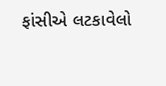ફાંસીએ લટકાવેલો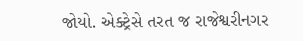જોયો. એક્ટ્રેસે તરત જ રાજેશ્વરીનગર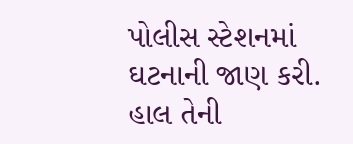પોલીસ સ્ટેશનમાં ઘટનાની જાણ કરી. હાલ તેની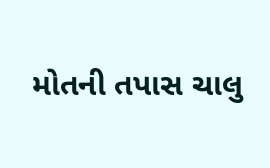મોતની તપાસ ચાલુ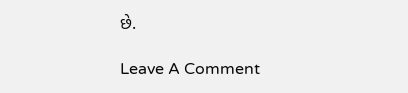છે.

Leave A Comment